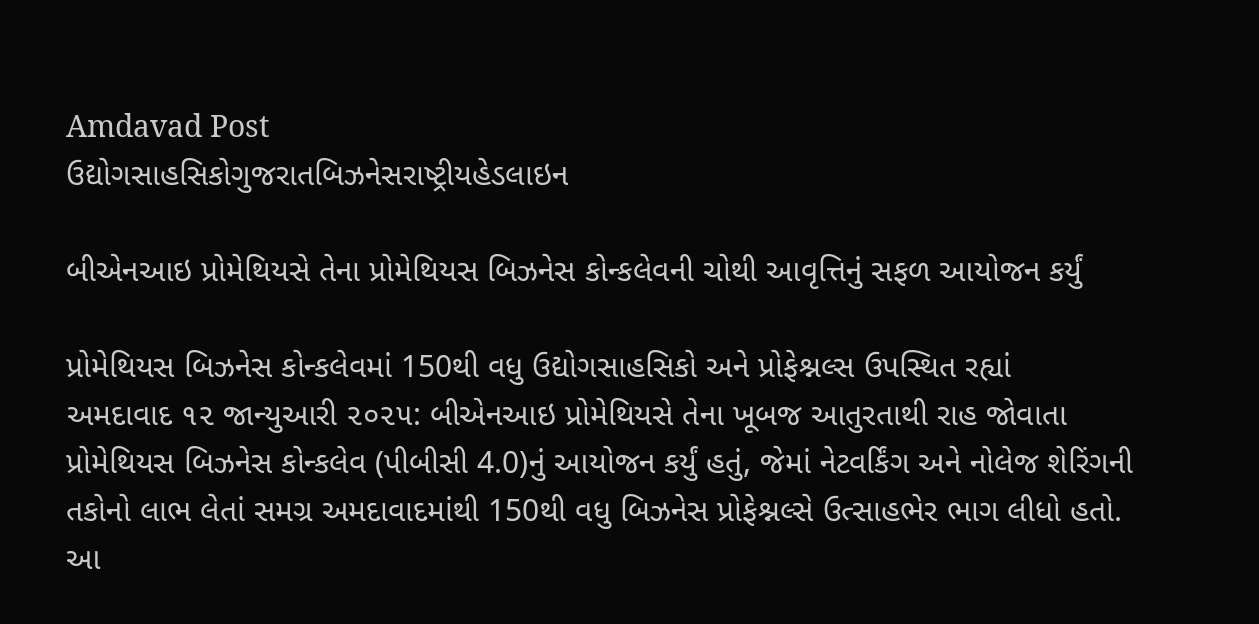Amdavad Post
ઉદ્યોગસાહસિકોગુજરાતબિઝનેસરાષ્ટ્રીયહેડલાઇન

બીએનઆઇ પ્રોમેથિયસે તેના પ્રોમેથિયસ બિઝનેસ કોન્કલેવની ચોથી આવૃત્તિનું સફળ આયોજન કર્યું

પ્રોમેથિયસ બિઝનેસ કોન્કલેવમાં 150થી વધુ ઉદ્યોગસાહસિકો અને પ્રોફેશ્નલ્સ ઉપસ્થિત રહ્યાં
અમદાવાદ ૧૨ જાન્યુઆરી ૨૦૨૫: બીએનઆઇ પ્રોમેથિયસે તેના ખૂબજ આતુરતાથી રાહ જોવાતા પ્રોમેથિયસ બિઝનેસ કોન્કલેવ (પીબીસી 4.0)નું આયોજન કર્યું હતું, જેમાં નેટવર્કિંગ અને નોલેજ શેરિંગની તકોનો લાભ લેતાં સમગ્ર અમદાવાદમાંથી 150થી વધુ બિઝનેસ પ્રોફેશ્નલ્સે ઉત્સાહભેર ભાગ લીધો હતો.
આ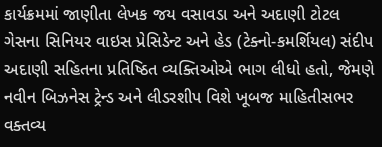કાર્યક્રમમાં જાણીતા લેખક જય વસાવડા અને અદાણી ટોટલ ગેસના સિનિયર વાઇસ પ્રેસિડેન્ટ અને હેડ (ટેક્નો-કમર્શિયલ) સંદીપ અદાણી સહિતના પ્રતિષ્ઠિત વ્યક્તિઓએ ભાગ લીધો હતો, જેમણે નવીન બિઝનેસ ટ્રેન્ડ અને લીડરશીપ વિશે ખૂબજ માહિતીસભર વક્તવ્ય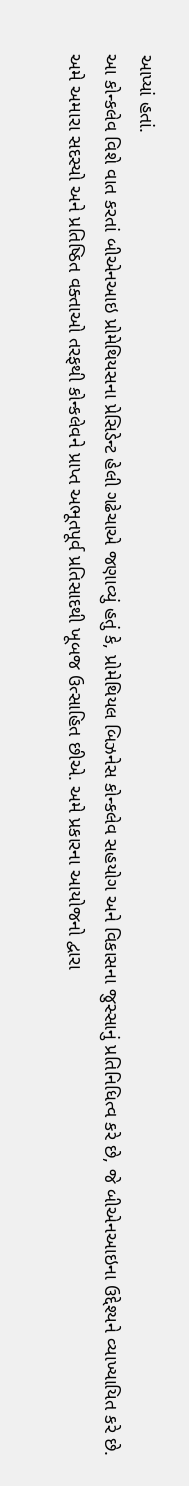આપ્યાં હતાં.
આ કોન્કલેવ વિશે વાત કરતાં બીએનઆઇ પ્રોમેથિયસના પ્રેસિડેન્ટ હેલી ગઢેચાએ જણાવ્યું હતું કે, પ્રોમેથિયલ બિઝનેસ કોન્કલેવ સહયોગ અને વિકાસના જુસ્સાનું પ્રતિનિધિત્વ કરે છે, જે બીએનઆઇના ઉદ્દેશ્યને વ્યાખ્યાયિત કરે છે. અમે અમારા સદસ્યો અને પ્રતિષ્ઠિત વક્તાઓ તરફથી કોન્કલેવને પ્રાપ્ત અભૂતપૂર્વ પ્રતિસાદથી ખૂબજ ઉત્સાહિત છીએ. અમે પ્રકારના આયોજનો દ્વારા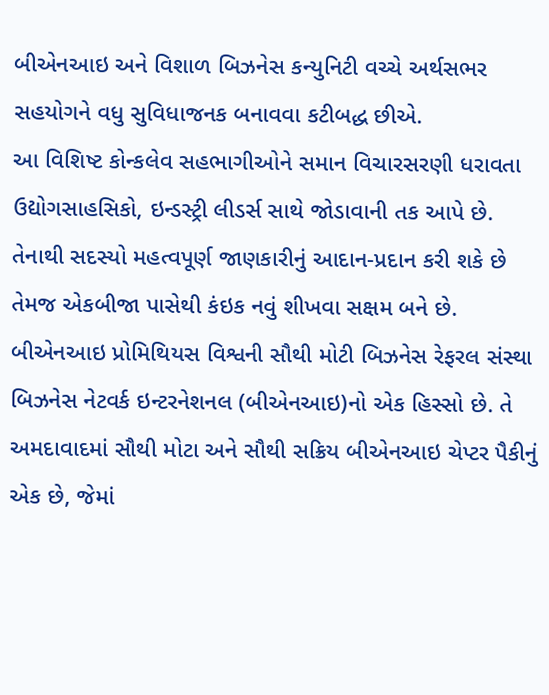બીએનઆઇ અને વિશાળ બિઝનેસ કન્યુનિટી વચ્ચે અર્થસભર સહયોગને વધુ સુવિધાજનક બનાવવા કટીબદ્ધ છીએ.
આ વિશિષ્ટ કોન્કલેવ સહભાગીઓને સમાન વિચારસરણી ધરાવતા ઉદ્યોગસાહસિકો, ઇન્ડસ્ટ્રી લીડર્સ સાથે જોડાવાની તક આપે છે. તેનાથી સદસ્યો મહત્વપૂર્ણ જાણકારીનું આદાન-પ્રદાન કરી શકે છે તેમજ એકબીજા પાસેથી કંઇક નવું શીખવા સક્ષમ બને છે.
બીએનઆઇ પ્રોમિથિયસ વિશ્વની સૌથી મોટી બિઝનેસ રેફરલ સંસ્થા બિઝનેસ નેટવર્ક ઇન્ટરનેશનલ (બીએનઆઇ)નો એક હિસ્સો છે. તે અમદાવાદમાં સૌથી મોટા અને સૌથી સક્રિય બીએનઆઇ ચેપ્ટર પૈકીનું એક છે, જેમાં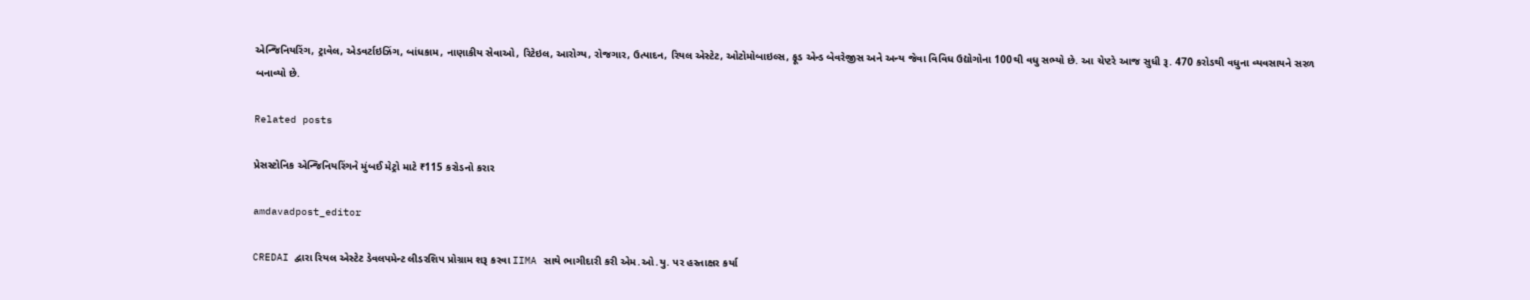એન્જિનિયરિંગ, ટ્રાવેલ, એડવર્ટાઇઝિંગ, બાંધકામ, નાણાકીય સેવાઓ, રિટેઇલ, આરોગ્ય, રોજગાર, ઉત્પાદન, રિયલ એસ્ટેટ, ઓટોમોબાઇલ્સ, ફૂડ એન્ડ બેવરેજીસ અને અન્ય જેવા વિવિધ ઉદ્યોગોના 100થી વધુ સભ્યો છે. આ ચેપ્ટરે આજ સુધી રૂ. 470 કરોડથી વધુના વ્યવસાયને સરળ બનાવ્યો છે.

Related posts

પ્રેસસ્ટોનિક એન્જિનિયરિંગને મુંબઈ મેટ્રો માટે ₹115 કરોડનો કરાર

amdavadpost_editor

CREDAI દ્વારા રિયલ એસ્ટેટ ડેવલપમેન્ટ લીડરશિપ પ્રોગ્રામ શરૂ કરવા IIMA સાથે ભાગીદારી કરી એમ.ઓ.યુ. પર હસ્તાક્ષર કર્યા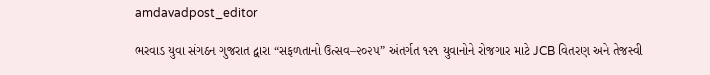amdavadpost_editor

ભરવાડ યુવા સંગઠન ગુજરાત દ્વારા “સફળતાનો ઉત્સવ–૨૦૨૫” અંતર્ગત ૧૨૧ યુવાનોને રોજગાર માટે JCB વિતરણ અને તેજસ્વી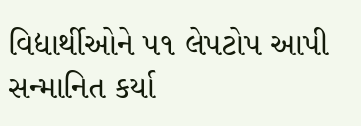વિદ્યાર્થીઓને ૫૧ લેપટોપ આપી સન્માનિત કર્યા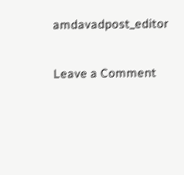amdavadpost_editor

Leave a Comment